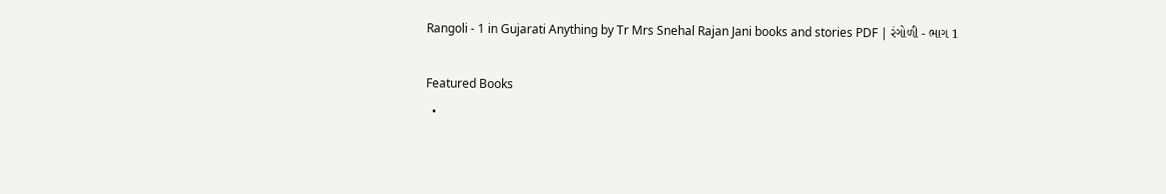Rangoli - 1 in Gujarati Anything by Tr Mrs Snehal Rajan Jani books and stories PDF | રંગોળી - ભાગ 1

Featured Books
  •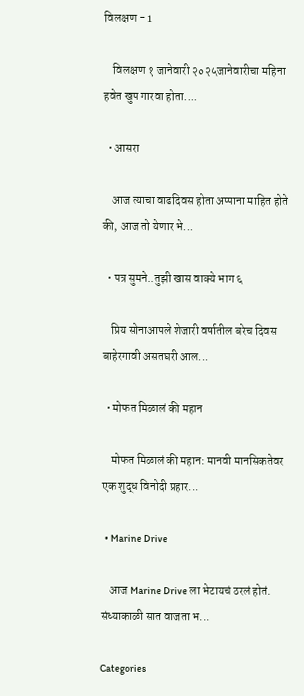विलक्षण - 1

    विलक्षण १ जानेवारी २०२५जानेवारीचा महिना हवेत खुप गारवा होता....

  • आसरा

    आज त्याचा वाढदिवस होता अप्पाना माहित होते की, आज तो येणार भे...

  • पत्र सुमने..तुझी खास वाक्ये भाग ६

    प्रिय सोनाआपले शेजारी वर्षातील बरेच दिवस बाहेरगावी असतघरी आल...

  • मोफत मिळालं की महान

    मोफत मिळालं की महान: मानवी मानसिकतेवर एक शुद्ध विनोदी प्रहार...

  • Marine Drive

    आज Marine Drive ला भेटायचं ठरलं होतं. संध्याकाळी सात वाजता भ...

Categories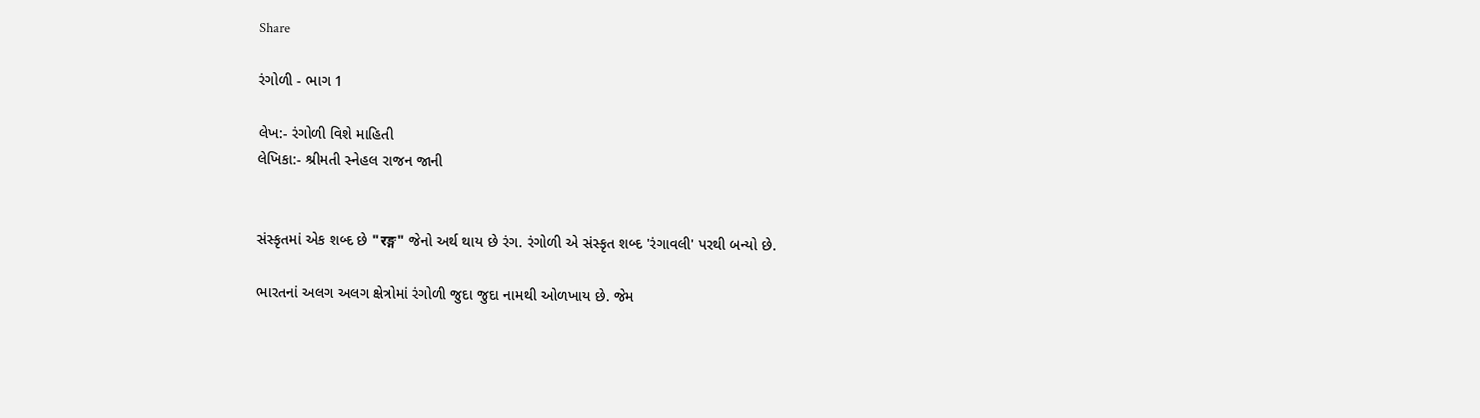Share

રંગોળી - ભાગ 1

લેખ:- રંગોળી વિશે માહિતી
લેખિકા:- શ્રીમતી સ્નેહલ રાજન જાની


સંસ્કૃતમાં એક શબ્દ છે "रङ्ग" જેનો અર્થ થાય છે રંગ. રંગોળી એ સંસ્કૃત શબ્દ 'રંગાવલી' પરથી બન્યો છે.

ભારતનાં અલગ અલગ ક્ષેત્રોમાં રંગોળી જુદા જુદા નામથી ઓળખાય છે. જેમ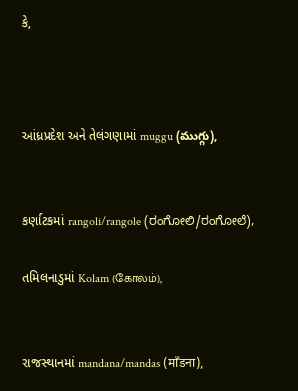કે,



આંધ્રપ્રદેશ અને તેલંગણામાં muggu (ముగ్గు),


કર્ણાટકમાં rangoli/rangole (ರಂಗೋಲಿ/ರಂಗೋಲೆ),

તમિલનાડુમાં Kolam (கோலம்),


રાજસ્થાનમાં mandana/mandas (माँडना),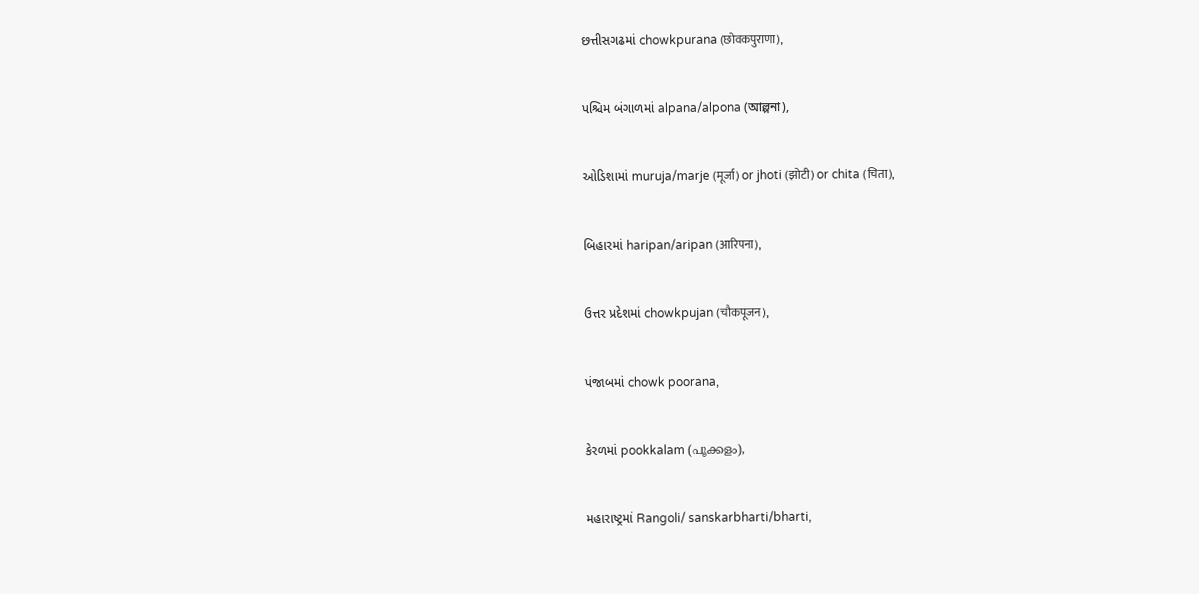છત્તીસગઢમાં chowkpurana (छोवकपुराणा),


પશ્ચિમ બંગાળમાં alpana/alpona (আল্পনা),


ઓડિશામાં muruja/marje (मूर्जा) or jhoti (झोटी) or chita (चिता),


બિહારમાં haripan/aripan (आरिपना),


ઉત્તર પ્રદેશમાં chowkpujan (चौकपूजन),


પંજાબમાં chowk poorana,


કેરળમાં pookkalam (പൂക്കളം),


મહારાષ્ટ્રમાં Rangoli/ sanskarbharti/bharti,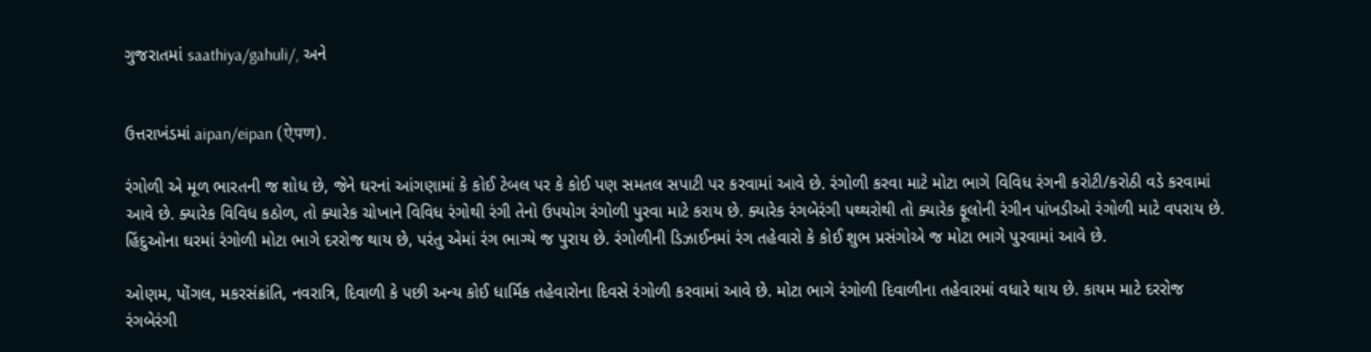ગુજરાતમાં saathiya/gahuli/, અને


ઉત્તરાખંડમાં aipan/eipan (ऐपण).

રંગોળી એ મૂળ ભારતની જ શોધ છે, જેને ઘરનાં આંગણામાં કે કોઈ ટેબલ પર કે કોઈ પણ સમતલ સપાટી પર કરવામાં આવે છે. રંગોળી કરવા માટે મોટા ભાગે વિવિધ રંગની કરોટી/કરોઠી વડે કરવામાં આવે છે. ક્યારેક વિવિધ કઠોળ, તો ક્યારેક ચોખાને વિવિધ રંગોથી રંગી તેનો ઉપયોગ રંગોળી પુરવા માટે કરાય છે. ક્યારેક રંગબેરંગી પથ્થરોથી તો ક્યારેક ફૂલોની રંગીન પાંખડીઓ રંગોળી માટે વપરાય છે. હિંદુઓના ઘરમાં રંગોળી મોટા ભાગે દરરોજ થાય છે, પરંતુ એમાં રંગ ભાગ્યે જ પુરાય છે. રંગોળીની ડિઝાઈનમાં રંગ તહેવારો કે કોઈ શુભ પ્રસંગોએ જ મોટા ભાગે પુરવામાં આવે છે.

ઓણમ, પોંગલ, મકરસંક્રાંતિ, નવરાત્રિ, દિવાળી કે પછી અન્ય કોઈ ધાર્મિક તહેવારોના દિવસે રંગોળી કરવામાં આવે છે. મોટા ભાગે રંગોળી દિવાળીના તહેવારમાં વધારે થાય છે. કાયમ માટે દરરોજ રંગબેરંગી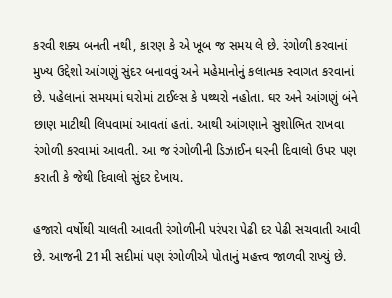કરવી શક્ય બનતી નથી, કારણ કે એ ખૂબ જ સમય લે છે. રંગોળી કરવાનાં મુખ્ય ઉદ્દેશો આંગણું સુંદર બનાવવું અને મહેમાનોનું કલાત્મક સ્વાગત કરવાનાં છે. પહેલાનાં સમયમાં ઘરોમાં ટાઈલ્સ કે પથ્થરો નહોતા. ઘર અને આંગણું બંને છાણ માટીથી લિપવામાં આવતાં હતાં. આથી આંગણાને સુશોભિત રાખવા રંગોળી કરવામાં આવતી. આ જ રંગોળીની ડિઝાઈન ઘરની દિવાલો ઉપર પણ કરાતી કે જેથી દિવાલો સુંદર દેખાય.

હજારો વર્ષોથી ચાલતી આવતી રંગોળીની પરંપરા પેઢી દર પેઢી સચવાતી આવી છે. આજની 21મી સદીમાં પણ રંગોળીએ પોતાનું મહત્ત્વ જાળવી રાખ્યું છે.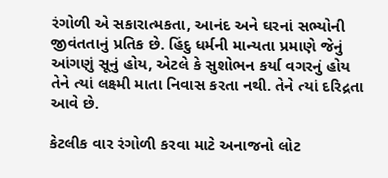રંગોળી એ સકારાત્મકતા, આનંદ અને ઘરનાં સભ્યોની જીવંતતાનું પ્રતિક છે. હિંદુ ધર્મની માન્યતા પ્રમાણે જેનું આંગણું સૂનું હોય, એટલે કે સુશોભન કર્યા વગરનું હોય તેને ત્યાં લક્ષ્મી માતા નિવાસ કરતા નથી. તેને ત્યાં દરિદ્રતા આવે છે.

કેટલીક વાર રંગોળી કરવા માટે અનાજનો લોટ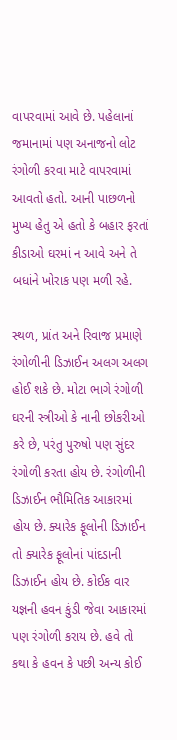વાપરવામાં આવે છે. પહેલાનાં જમાનામાં પણ અનાજનો લોટ રંગોળી કરવા માટે વાપરવામાં આવતો હતો. આની પાછળનો મુખ્ય હેતુ એ હતો કે બહાર ફરતાં કીડાઓ ઘરમાં ન આવે અને તે બધાંને ખોરાક પણ મળી રહે.

સ્થળ, પ્રાંત અને રિવાજ પ્રમાણે રંગોળીની ડિઝાઈન અલગ અલગ હોઈ શકે છે. મોટા ભાગે રંગોળી ઘરની સ્ત્રીઓ કે નાની છોકરીઓ કરે છે, પરંતુ પુરુષો પણ સુંદર રંગોળી કરતા હોય છે. રંગોળીની ડિઝાઈન ભૌમિતિક આકારમાં હોય છે. ક્યારેક ફૂલોની ડિઝાઈન તો ક્યારેક ફૂલોનાં પાંદડાની ડિઝાઈન હોય છે. કોઈક વાર યજ્ઞની હવન કુંડી જેવા આકારમાં પણ રંગોળી કરાય છે. હવે તો કથા કે હવન કે પછી અન્ય કોઈ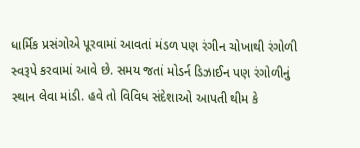ધાર્મિક પ્રસંગોએ પૂરવામાં આવતાં મંડળ પણ રંગીન ચોખાથી રંગોળી સ્વરૂપે કરવામાં આવે છે. સમય જતાં મોડર્ન ડિઝાઈન પણ રંગોળીનું સ્થાન લેવા માંડી. હવે તો વિવિધ સંદેશાઓ આપતી થીમ કે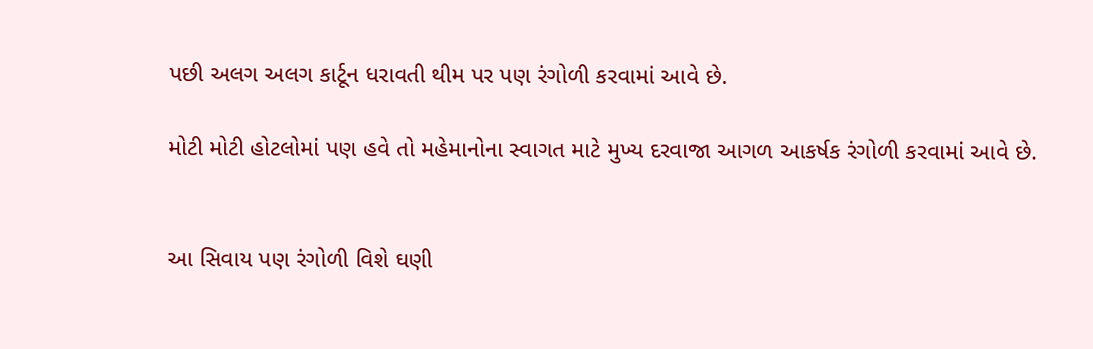પછી અલગ અલગ કાર્ટૂન ધરાવતી થીમ પર પણ રંગોળી કરવામાં આવે છે.

મોટી મોટી હોટલોમાં પણ હવે તો મહેમાનોના સ્વાગત માટે મુખ્ય દરવાજા આગળ આકર્ષક રંગોળી કરવામાં આવે છે.


આ સિવાય પણ રંગોળી વિશે ઘણી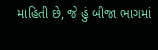માહિતી છે, જે હું બીજા ભાગમાં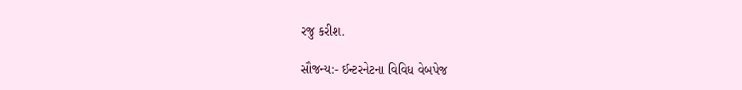રજુ કરીશ.

સૌજન્ય:- ઈન્ટરનેટના વિવિધ વેબપેજ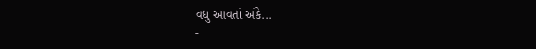વધુ આવતાં અંકે...
-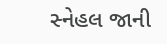સ્નેહલ જાની